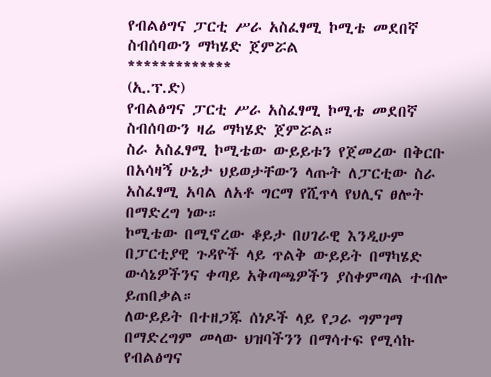የብልፅግና ፓርቲ ሥራ አስፈፃሚ ኮሚቴ መደበኛ ስብሰባውን ማካሄድ ጀምሯል
*************
(ኢ.ፕ.ድ)
የብልፅግና ፓርቲ ሥራ አስፈፃሚ ኮሚቴ መደበኛ ስብሰባውን ዛሬ ማካሄድ ጀምሯል።
ስራ አስፈፃሚ ኮሚቴው ውይይቱን የጀመረው በቅርቡ በአሳዛኝ ሁኔታ ህይወታቸውን ላጡት ለፓርቲው ስራ አስፈፃሚ አባል ለአቶ ግርማ የሺጥላ የህሊና ፀሎት በማድረግ ነው።
ኮሚቴው በሚኖረው ቆይታ በሀገራዊ እንዲሁም በፓርቲያዊ ጉዳዮች ላይ ጥልቅ ውይይት በማካሄድ ውሳኔዎችንና ቀጣይ አቅጣጫዎችን ያስቀምጣል ተብሎ ይጠበቃል።
ለውይይት በተዘጋጁ ሰነዶች ላይ የጋራ ግምገማ በማድረግም መላው ህዝባችንን በማሳተፍ የሚሳኩ የብልፅግና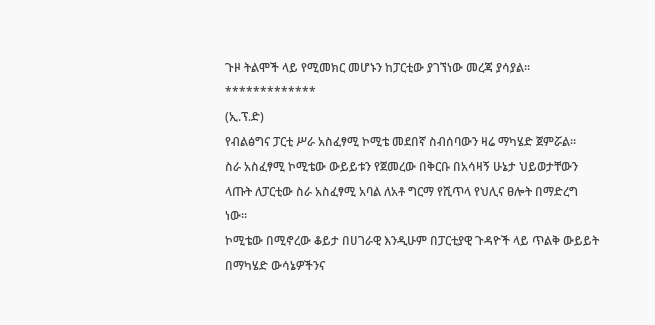ጉዞ ትልሞች ላይ የሚመክር መሆኑን ከፓርቲው ያገኘነው መረጃ ያሳያል።
*************
(ኢ.ፕ.ድ)
የብልፅግና ፓርቲ ሥራ አስፈፃሚ ኮሚቴ መደበኛ ስብሰባውን ዛሬ ማካሄድ ጀምሯል።
ስራ አስፈፃሚ ኮሚቴው ውይይቱን የጀመረው በቅርቡ በአሳዛኝ ሁኔታ ህይወታቸውን ላጡት ለፓርቲው ስራ አስፈፃሚ አባል ለአቶ ግርማ የሺጥላ የህሊና ፀሎት በማድረግ ነው።
ኮሚቴው በሚኖረው ቆይታ በሀገራዊ እንዲሁም በፓርቲያዊ ጉዳዮች ላይ ጥልቅ ውይይት በማካሄድ ውሳኔዎችንና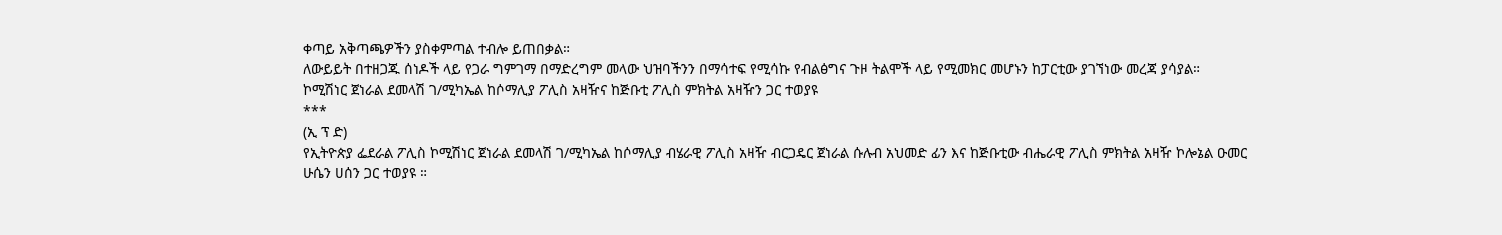ቀጣይ አቅጣጫዎችን ያስቀምጣል ተብሎ ይጠበቃል።
ለውይይት በተዘጋጁ ሰነዶች ላይ የጋራ ግምገማ በማድረግም መላው ህዝባችንን በማሳተፍ የሚሳኩ የብልፅግና ጉዞ ትልሞች ላይ የሚመክር መሆኑን ከፓርቲው ያገኘነው መረጃ ያሳያል።
ኮሚሽነር ጀነራል ደመላሽ ገ/ሚካኤል ከሶማሊያ ፖሊስ አዛዥና ከጅቡቲ ፖሊስ ምክትል አዛዥን ጋር ተወያዩ
***
(ኢ ፕ ድ)
የኢትዮጵያ ፌደራል ፖሊስ ኮሚሽነር ጀነራል ደመላሽ ገ/ሚካኤል ከሶማሊያ ብሄራዊ ፖሊስ አዛዥ ብርጋዴር ጀነራል ሱሉብ አህመድ ፊን እና ከጅቡቲው ብሔራዊ ፖሊስ ምክትል አዛዥ ኮሎኔል ዑመር ሁሴን ሀሰን ጋር ተወያዩ ።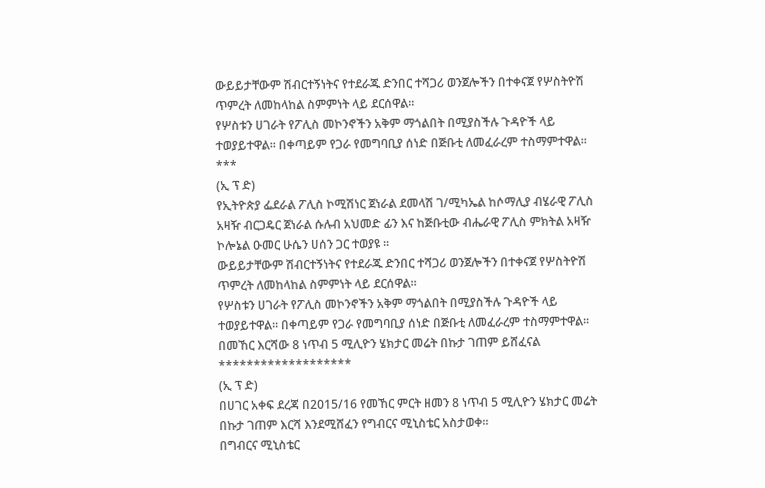ውይይታቸውም ሽብርተኝነትና የተደራጁ ድንበር ተሻጋሪ ወንጀሎችን በተቀናጀ የሦስትዮሽ ጥምረት ለመከላከል ስምምነት ላይ ደርሰዋል።
የሦስቱን ሀገራት የፖሊስ መኮንኖችን አቅም ማጎልበት በሚያስችሉ ጉዳዮች ላይ ተወያይተዋል። በቀጣይም የጋራ የመግባቢያ ሰነድ በጅቡቲ ለመፈራረም ተስማምተዋል፡፡
***
(ኢ ፕ ድ)
የኢትዮጵያ ፌደራል ፖሊስ ኮሚሽነር ጀነራል ደመላሽ ገ/ሚካኤል ከሶማሊያ ብሄራዊ ፖሊስ አዛዥ ብርጋዴር ጀነራል ሱሉብ አህመድ ፊን እና ከጅቡቲው ብሔራዊ ፖሊስ ምክትል አዛዥ ኮሎኔል ዑመር ሁሴን ሀሰን ጋር ተወያዩ ።
ውይይታቸውም ሽብርተኝነትና የተደራጁ ድንበር ተሻጋሪ ወንጀሎችን በተቀናጀ የሦስትዮሽ ጥምረት ለመከላከል ስምምነት ላይ ደርሰዋል።
የሦስቱን ሀገራት የፖሊስ መኮንኖችን አቅም ማጎልበት በሚያስችሉ ጉዳዮች ላይ ተወያይተዋል። በቀጣይም የጋራ የመግባቢያ ሰነድ በጅቡቲ ለመፈራረም ተስማምተዋል፡፡
በመኸር እርሻው 8 ነጥብ 5 ሚሊዮን ሄክታር መሬት በኩታ ገጠም ይሸፈናል
*******************
(ኢ ፕ ድ)
በሀገር አቀፍ ደረጃ በ2015/16 የመኸር ምርት ዘመን 8 ነጥብ 5 ሚሊዮን ሄክታር መሬት በኩታ ገጠም እርሻ እንደሚሸፈን የግብርና ሚኒስቴር አስታወቀ።
በግብርና ሚኒስቴር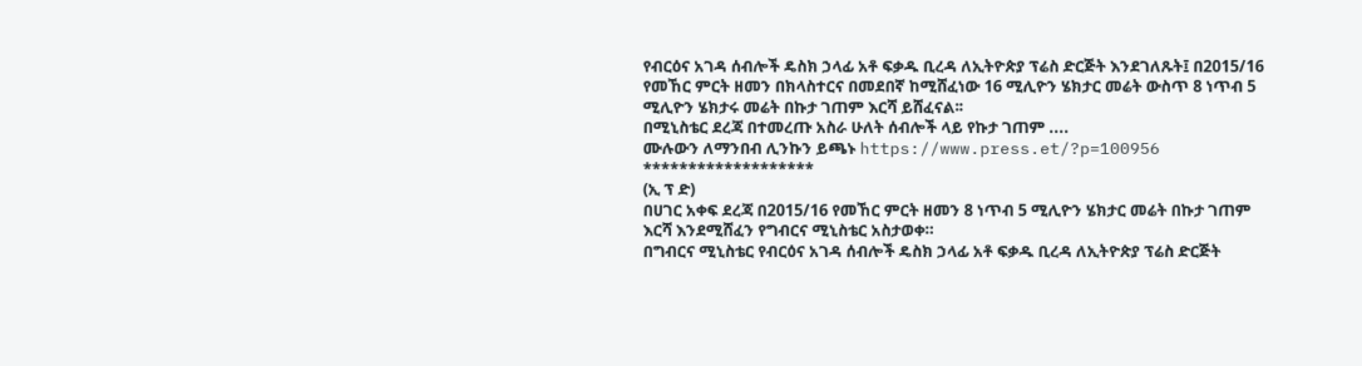የብርዕና አገዳ ሰብሎች ዴስክ ኃላፊ አቶ ፍቃዱ ቢረዳ ለኢትዮጵያ ፕሬስ ድርጅት እንደገለጹት፤ በ2015/16 የመኸር ምርት ዘመን በክላስተርና በመደበኛ ከሚሸፈነው 16 ሚሊዮን ሄክታር መሬት ውስጥ 8 ነጥብ 5 ሚሊዮን ሄክታሩ መሬት በኩታ ገጠም እርሻ ይሸፈናል፡፡
በሚኒስቴር ደረጃ በተመረጡ አስራ ሁለት ሰብሎች ላይ የኩታ ገጠም ....
ሙሉውን ለማንበብ ሊንኩን ይጫኑ https://www.press.et/?p=100956
*******************
(ኢ ፕ ድ)
በሀገር አቀፍ ደረጃ በ2015/16 የመኸር ምርት ዘመን 8 ነጥብ 5 ሚሊዮን ሄክታር መሬት በኩታ ገጠም እርሻ እንደሚሸፈን የግብርና ሚኒስቴር አስታወቀ።
በግብርና ሚኒስቴር የብርዕና አገዳ ሰብሎች ዴስክ ኃላፊ አቶ ፍቃዱ ቢረዳ ለኢትዮጵያ ፕሬስ ድርጅት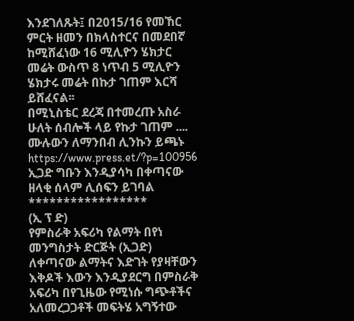እንደገለጹት፤ በ2015/16 የመኸር ምርት ዘመን በክላስተርና በመደበኛ ከሚሸፈነው 16 ሚሊዮን ሄክታር መሬት ውስጥ 8 ነጥብ 5 ሚሊዮን ሄክታሩ መሬት በኩታ ገጠም እርሻ ይሸፈናል፡፡
በሚኒስቴር ደረጃ በተመረጡ አስራ ሁለት ሰብሎች ላይ የኩታ ገጠም ....
ሙሉውን ለማንበብ ሊንኩን ይጫኑ https://www.press.et/?p=100956
ኢጋድ ግቡን እንዲያሳካ በቀጣናው ዘላቂ ሰላም ሊሰፍን ይገባል
*****************
(ኢ ፕ ድ)
የምስራቅ አፍሪካ የልማት በየነ መንግስታት ድርጅት (ኢጋድ) ለቀጣናው ልማትና እድገት የያዛቸውን እቅዶች እውን እንዲያደርግ በምስራቅ አፍሪካ በየጊዜው የሚነሱ ግጭቶችና አለመረጋጋቶች መፍትሄ አግኝተው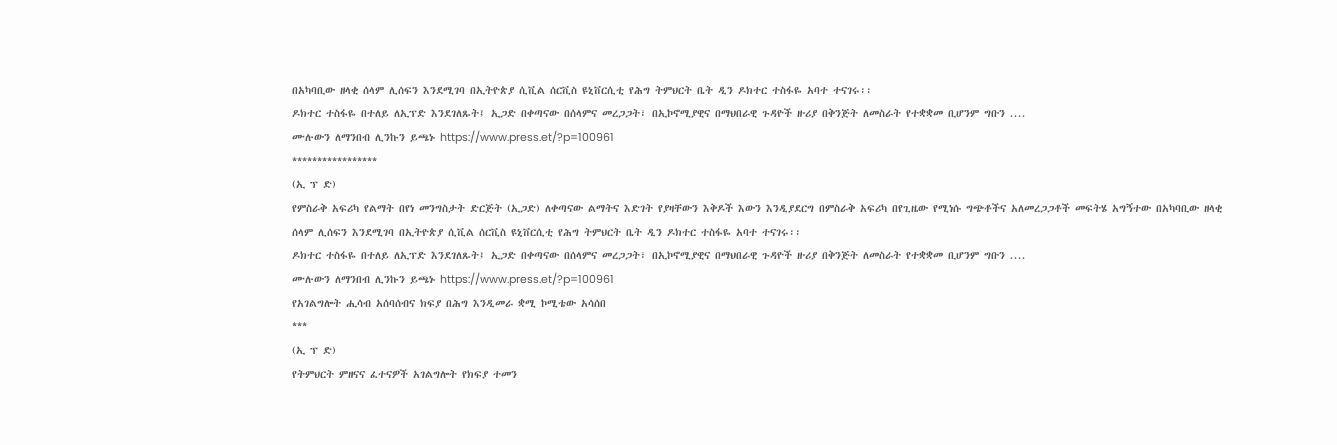በአካባቢው ዘላቂ ሰላም ሊሰፍን እንደሚገባ በኢትዮጵያ ሲቪል ሰርቪስ ዩኒቨርሲቲ የሕግ ትምህርት ቤት ዲን ዶክተር ተስፋዬ አባተ ተናገሩ፡፡
ዶክተር ተስፋዬ በተለይ ለኢፕድ እንደገለጹት፤ ኢጋድ በቀጣናው በሰላምና መረጋጋት፣ በኢኮኖሚያዊና በማህበራዊ ጉዳዮች ዙሪያ በቅንጅት ለመስራት የተቋቋመ ቢሆንም ግቡን ....
ሙሉውን ለማንበብ ሊንኩን ይጫኑ https://www.press.et/?p=100961
*****************
(ኢ ፕ ድ)
የምስራቅ አፍሪካ የልማት በየነ መንግስታት ድርጅት (ኢጋድ) ለቀጣናው ልማትና እድገት የያዛቸውን እቅዶች እውን እንዲያደርግ በምስራቅ አፍሪካ በየጊዜው የሚነሱ ግጭቶችና አለመረጋጋቶች መፍትሄ አግኝተው በአካባቢው ዘላቂ ሰላም ሊሰፍን እንደሚገባ በኢትዮጵያ ሲቪል ሰርቪስ ዩኒቨርሲቲ የሕግ ትምህርት ቤት ዲን ዶክተር ተስፋዬ አባተ ተናገሩ፡፡
ዶክተር ተስፋዬ በተለይ ለኢፕድ እንደገለጹት፤ ኢጋድ በቀጣናው በሰላምና መረጋጋት፣ በኢኮኖሚያዊና በማህበራዊ ጉዳዮች ዙሪያ በቅንጅት ለመስራት የተቋቋመ ቢሆንም ግቡን ....
ሙሉውን ለማንበብ ሊንኩን ይጫኑ https://www.press.et/?p=100961
የአገልግሎት ሒሳብ አሰባሰብና ክፍያ በሕግ እንዲመራ ቋሚ ኮሚቴው አሳሰበ
***
(ኢ ፕ ድ)
የትምህርት ምዘናና ፈተናዎች አገልግሎት የክፍያ ተመን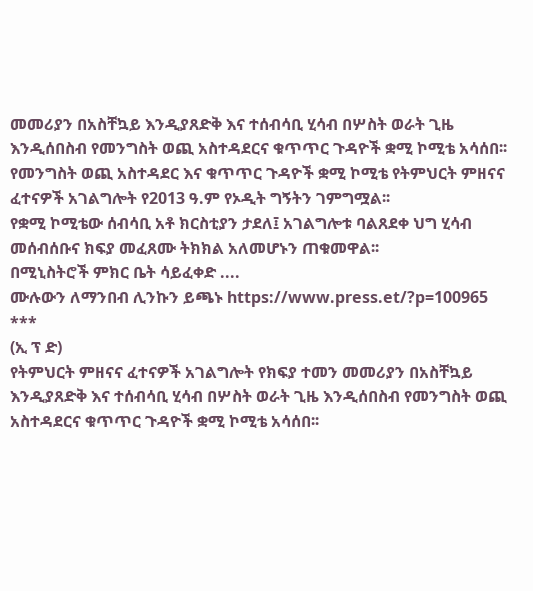መመሪያን በአስቸኳይ እንዲያጸድቅ እና ተሰብሳቢ ሂሳብ በሦስት ወራት ጊዜ እንዲሰበስብ የመንግስት ወጪ አስተዳደርና ቁጥጥር ጉዳዮች ቋሚ ኮሚቴ አሳሰበ፡፡ የመንግስት ወጪ አስተዳደር እና ቁጥጥር ጉዳዮች ቋሚ ኮሚቴ የትምህርት ምዘናና ፈተናዎች አገልግሎት የ2013 ዓ.ም የኦዲት ግኝትን ገምግሟል፡፡
የቋሚ ኮሚቴው ሰብሳቢ አቶ ክርስቲያን ታደለ፤ አገልግሎቱ ባልጸደቀ ህግ ሂሳብ መሰብሰቡና ክፍያ መፈጸሙ ትክክል አለመሆኑን ጠቁመዋል፡፡
በሚኒስትሮች ምክር ቤት ሳይፈቀድ ....
ሙሉውን ለማንበብ ሊንኩን ይጫኑ https://www.press.et/?p=100965
***
(ኢ ፕ ድ)
የትምህርት ምዘናና ፈተናዎች አገልግሎት የክፍያ ተመን መመሪያን በአስቸኳይ እንዲያጸድቅ እና ተሰብሳቢ ሂሳብ በሦስት ወራት ጊዜ እንዲሰበስብ የመንግስት ወጪ አስተዳደርና ቁጥጥር ጉዳዮች ቋሚ ኮሚቴ አሳሰበ፡፡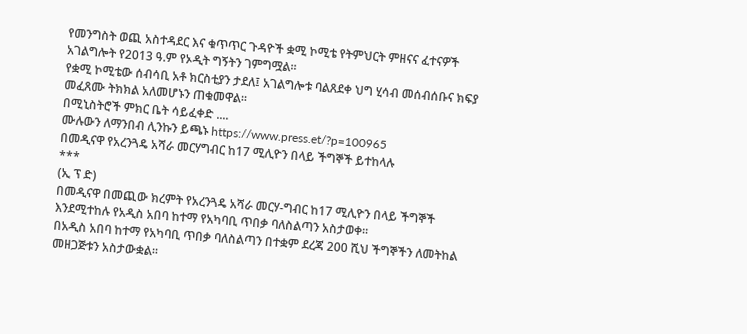የመንግስት ወጪ አስተዳደር እና ቁጥጥር ጉዳዮች ቋሚ ኮሚቴ የትምህርት ምዘናና ፈተናዎች አገልግሎት የ2013 ዓ.ም የኦዲት ግኝትን ገምግሟል፡፡
የቋሚ ኮሚቴው ሰብሳቢ አቶ ክርስቲያን ታደለ፤ አገልግሎቱ ባልጸደቀ ህግ ሂሳብ መሰብሰቡና ክፍያ መፈጸሙ ትክክል አለመሆኑን ጠቁመዋል፡፡
በሚኒስትሮች ምክር ቤት ሳይፈቀድ ....
ሙሉውን ለማንበብ ሊንኩን ይጫኑ https://www.press.et/?p=100965
በመዲናዋ የአረንጓዴ አሻራ መርሃግብር ከ17 ሚሊዮን በላይ ችግኞች ይተከላሉ
***
(ኢ ፕ ድ)
በመዲናዋ በመጪው ክረምት የአረንጓዴ አሻራ መርሃ-ግብር ከ17 ሚሊዮን በላይ ችግኞች እንደሚተከሉ የአዲስ አበባ ከተማ የአካባቢ ጥበቃ ባለስልጣን አስታወቀ፡፡
በአዲስ አበባ ከተማ የአካባቢ ጥበቃ ባለስልጣን በተቋም ደረጃ 200 ሺህ ችግኞችን ለመትከል መዘጋጅቱን አስታውቋል፡፡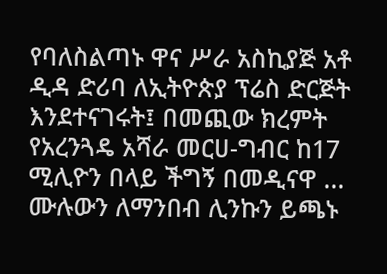የባለስልጣኑ ዋና ሥራ አስኪያጅ አቶ ዲዳ ድሪባ ለኢትዮጵያ ፕሬስ ድርጅት እንደተናገሩት፤ በመጪው ክረምት የአረንጓዴ አሻራ መርሀ-ግብር ከ17 ሚሊዮን በላይ ችግኝ በመዲናዋ ...
ሙሉውን ለማንበብ ሊንኩን ይጫኑ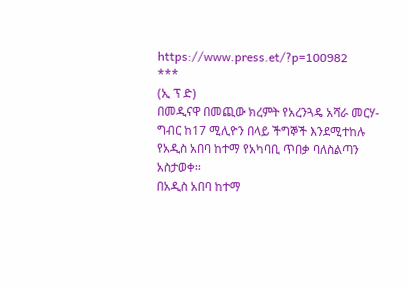https://www.press.et/?p=100982
***
(ኢ ፕ ድ)
በመዲናዋ በመጪው ክረምት የአረንጓዴ አሻራ መርሃ-ግብር ከ17 ሚሊዮን በላይ ችግኞች እንደሚተከሉ የአዲስ አበባ ከተማ የአካባቢ ጥበቃ ባለስልጣን አስታወቀ፡፡
በአዲስ አበባ ከተማ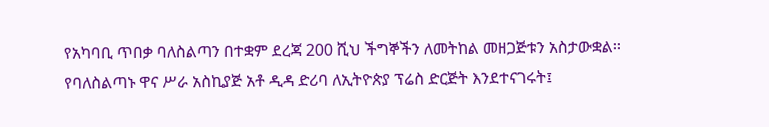የአካባቢ ጥበቃ ባለስልጣን በተቋም ደረጃ 200 ሺህ ችግኞችን ለመትከል መዘጋጅቱን አስታውቋል፡፡
የባለስልጣኑ ዋና ሥራ አስኪያጅ አቶ ዲዳ ድሪባ ለኢትዮጵያ ፕሬስ ድርጅት እንደተናገሩት፤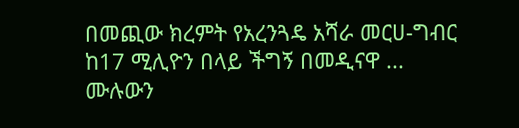በመጪው ክረምት የአረንጓዴ አሻራ መርሀ-ግብር ከ17 ሚሊዮን በላይ ችግኝ በመዲናዋ ...
ሙሉውን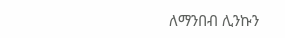ለማንበብ ሊንኩን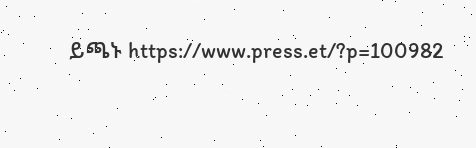ይጫኑ https://www.press.et/?p=100982